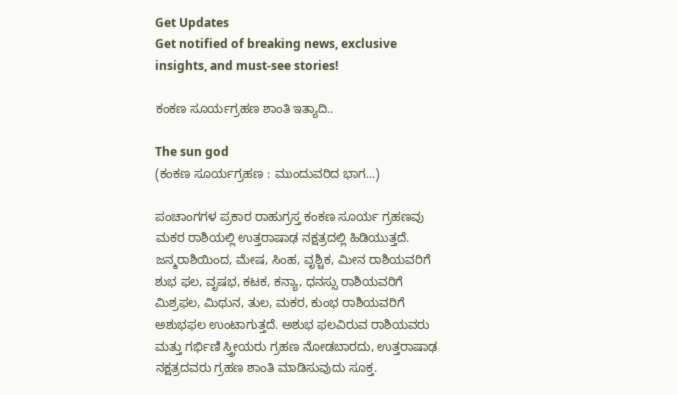Get Updates
Get notified of breaking news, exclusive insights, and must-see stories!

ಕಂಕಣ ಸೂರ್ಯಗ್ರಹಣ ಶಾಂತಿ ಇತ್ಯಾದಿ..

The sun god
(ಕಂಕಣ ಸೂರ್ಯಗ್ರಹಣ : ಮುಂದುವರಿದ ಭಾಗ...)

ಪಂಚಾಂಗಗಳ ಪ್ರಕಾರ ರಾಹುಗ್ರಸ್ತ ಕಂಕಣ ಸೂರ್ಯ ಗ್ರಹಣವು ಮಕರ ರಾಶಿಯಲ್ಲಿ ಉತ್ತರಾಷಾಢ ನಕ್ಷತ್ರದಲ್ಲಿ ಹಿಡಿಯುತ್ತದೆ. ಜನ್ಮರಾಶಿಯಿಂದ, ಮೇಷ, ಸಿಂಹ, ವೃಶ್ಚಿಕ, ಮೀನ ರಾಶಿಯವರಿಗೆ ಶುಭ ಫಲ, ವೃಷಭ, ಕಟಕ, ಕನ್ಯಾ, ಧನಸ್ಸು ರಾಶಿಯವರಿಗೆ ಮಿಶ್ರಫಲ, ಮಿಥುನ, ತುಲ, ಮಕರ, ಕುಂಭ ರಾಶಿಯವರಿಗೆ ಅಶುಭಫಲ ಉಂಟಾಗುತ್ತದೆ. ಅಶುಭ ಫಲವಿರುವ ರಾಶಿಯವರು ಮತ್ತು ಗರ್ಭಿಣಿ ಸ್ತ್ರೀಯರು ಗ್ರಹಣ ನೋಡಬಾರದು, ಉತ್ತರಾಷಾಢ ನಕ್ಷತ್ರದವರು ಗ್ರಹಣ ಶಾಂತಿ ಮಾಡಿಸುವುದು ಸೂಕ್ತ.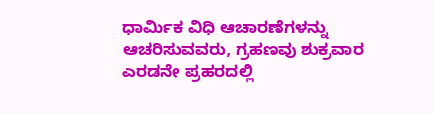ಧಾರ್ಮಿಕ ವಿಧಿ ಆಚಾರಣೆಗಳನ್ನು ಆಚರಿಸುವವರು, ಗ್ರಹಣವು ಶುಕ್ರವಾರ ಎರಡನೇ ಪ್ರಹರದಲ್ಲಿ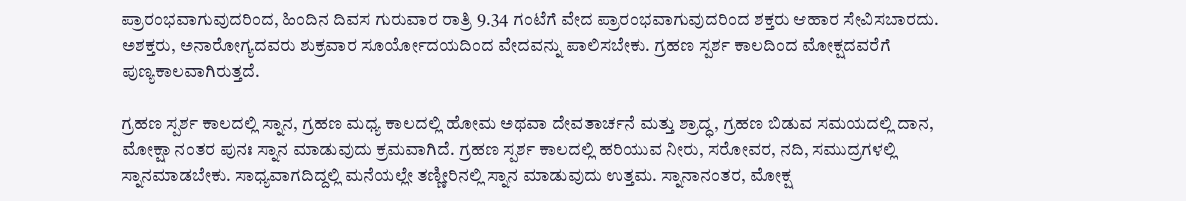ಪ್ರಾರಂಭವಾಗುವುದರಿಂದ, ಹಿಂದಿನ ದಿವಸ ಗುರುವಾರ ರಾತ್ರಿ 9.34 ಗಂಟೆಗೆ ವೇದ ಪ್ರಾರಂಭವಾಗುವುದರಿಂದ ಶಕ್ತರು ಆಹಾರ ಸೇವಿಸಬಾರದು. ಅಶಕ್ತರು, ಅನಾರೋಗ್ಯದವರು ಶುಕ್ರವಾರ ಸೂರ್ಯೋದಯದಿಂದ ವೇದವನ್ನು ಪಾಲಿಸಬೇಕು. ಗ್ರಹಣ ಸ್ಪರ್ಶ ಕಾಲದಿಂದ ಮೋಕ್ಷದವರೆಗೆ ಪುಣ್ಯಕಾಲವಾಗಿರುತ್ತದೆ.

ಗ್ರಹಣ ಸ್ಪರ್ಶ ಕಾಲದಲ್ಲಿ ಸ್ನಾನ, ಗ್ರಹಣ ಮಧ್ಯ ಕಾಲದಲ್ಲಿ ಹೋಮ ಅಥವಾ ದೇವತಾರ್ಚನೆ ಮತ್ತು ಶ್ರಾದ್ಧ, ಗ್ರಹಣ ಬಿಡುವ ಸಮಯದಲ್ಲಿ ದಾನ, ಮೋಕ್ಷಾ ನಂತರ ಪುನಃ ಸ್ನಾನ ಮಾಡುವುದು ಕ್ರಮವಾಗಿದೆ. ಗ್ರಹಣ ಸ್ಪರ್ಶ ಕಾಲದಲ್ಲಿ ಹರಿಯುವ ನೀರು, ಸರೋವರ, ನದಿ, ಸಮುದ್ರಗಳಲ್ಲಿ ಸ್ನಾನಮಾಡಬೇಕು. ಸಾಧ್ಯವಾಗದಿದ್ದಲ್ಲಿ ಮನೆಯಲ್ಲೇ ತಣ್ಣೀರಿನಲ್ಲಿ ಸ್ನಾನ ಮಾಡುವುದು ಉತ್ತಮ. ಸ್ನಾನಾನಂತರ, ಮೋಕ್ಷ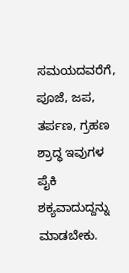ಸಮಯದವರೆಗೆ, ಪೂಜೆ, ಜಪ, ತರ್ಪಣ, ಗ್ರಹಣ ಶ್ರಾದ್ಧ ಇವುಗಳ ಪೈಕಿ ಶಕ್ಯವಾದುದ್ದನ್ನು ಮಾಡಬೇಕು.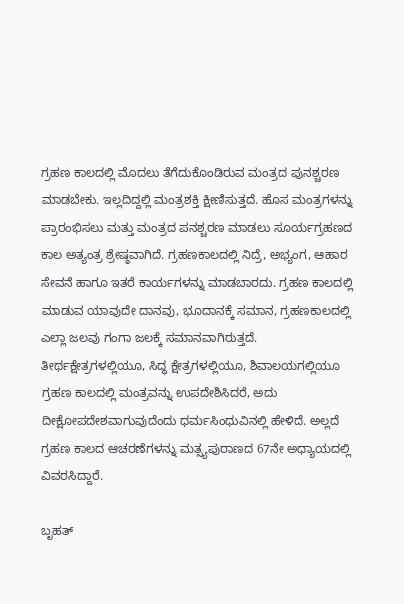ಗ್ರಹಣ ಕಾಲದಲ್ಲಿ ಮೊದಲು ತೆಗೆದುಕೊಂಡಿರುವ ಮಂತ್ರದ ಪುನಶ್ಚರಣ ಮಾಡಬೇಕು. ಇಲ್ಲದಿದ್ದಲ್ಲಿ ಮಂತ್ರಶಕ್ತಿ ಕ್ಷೀಣಿಸುತ್ತದೆ. ಹೊಸ ಮಂತ್ರಗಳನ್ನು ಪ್ರಾರಂಭಿಸಲು ಮತ್ತು ಮಂತ್ರದ ಪನಶ್ಚರಣ ಮಾಡಲು ಸೂರ್ಯಗ್ರಹಣದ ಕಾಲ ಅತ್ಯಂತ್ರ ಶ್ರೇಷ್ಠವಾಗಿದೆ. ಗ್ರಹಣಕಾಲದಲ್ಲಿ ನಿದ್ರೆ, ಅಭ್ಯಂಗ, ಆಹಾರ ಸೇವನೆ ಹಾಗೂ ಇತರೆ ಕಾರ್ಯಗಳನ್ನು ಮಾಡಬಾರದು. ಗ್ರಹಣ ಕಾಲದಲ್ಲಿ ಮಾಡುವ ಯಾವುದೇ ದಾನವು, ಭೂದಾನಕ್ಕೆ ಸಮಾನ, ಗ್ರಹಣಕಾಲದಲ್ಲಿ ಎಲ್ಲಾ ಜಲವು ಗಂಗಾ ಜಲಕ್ಕೆ ಸಮಾನವಾಗಿರುತ್ತದೆ. ತೀರ್ಥಕ್ಷೇತ್ರಗಳಲ್ಲಿಯೂ, ಸಿದ್ಧ ಕ್ಷೇತ್ರಗಳಲ್ಲಿಯೂ, ಶಿವಾಲಯಗಲ್ಲಿಯೂ ಗ್ರಹಣ ಕಾಲದಲ್ಲಿ ಮಂತ್ರವನ್ನು ಉಪದೇಶಿಸಿದರೆ, ಅದು ದೀಕ್ಷೋಪದೇಶವಾಗುವುದೆಂದು ಧರ್ಮಸಿಂಧುವಿನಲ್ಲಿ ಹೇಳಿದೆ. ಅಲ್ಲದೆ ಗ್ರಹಣ ಕಾಲದ ಆಚರಣೆಗಳನ್ನು ಮತ್ಸ್ಯಪುರಾಣದ 67ನೇ ಅಧ್ಯಾಯದಲ್ಲಿ ವಿವರಸಿದ್ದಾರೆ.

ಬೃಹತ್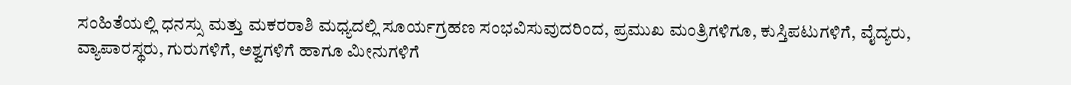ಸಂಹಿತೆಯಲ್ಲಿ ಧನಸ್ಸು ಮತ್ತು ಮಕರರಾಶಿ ಮಧ್ಯದಲ್ಲಿ ಸೂರ್ಯಗ್ರಹಣ ಸಂಭವಿಸುವುದರಿಂದ, ಪ್ರಮುಖ ಮಂತ್ರಿಗಳಿಗೂ, ಕುಸ್ತಿಪಟುಗಳಿಗೆ, ವೈದ್ಯರು, ವ್ಯಾಪಾರಸ್ಥರು, ಗುರುಗಳಿಗೆ, ಅಶ್ವಗಳಿಗೆ ಹಾಗೂ ಮೀನುಗಳಿಗೆ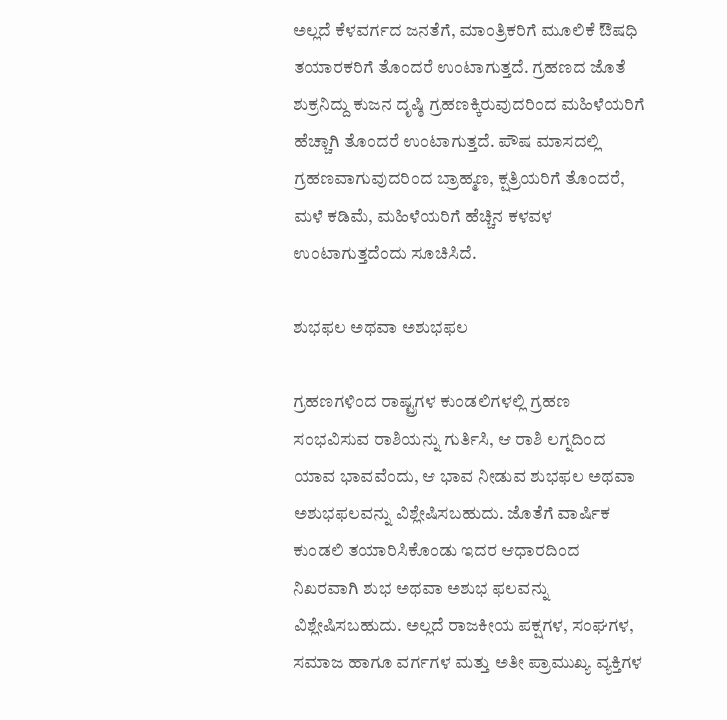ಅಲ್ಲದೆ ಕೆಳವರ್ಗದ ಜನತೆಗೆ, ಮಾಂತ್ರಿಕರಿಗೆ ಮೂಲಿಕೆ ಔಷಧಿ ತಯಾರಕರಿಗೆ ತೊಂದರೆ ಉಂಟಾಗುತ್ತದೆ. ಗ್ರಹಣದ ಜೊತೆ ಶುಕ್ರನಿದ್ದು ಕುಜನ ದೃಷ್ಠಿ ಗ್ರಹಣಕ್ಕಿರುವುದರಿಂದ ಮಹಿಳೆಯರಿಗೆ ಹೆಚ್ಚಾಗಿ ತೊಂದರೆ ಉಂಟಾಗುತ್ತದೆ. ಪೌಷ ಮಾಸದಲ್ಲಿ ಗ್ರಹಣವಾಗುವುದರಿಂದ ಬ್ರಾಹ್ಮಣ, ಕ್ಷತ್ರಿಯರಿಗೆ ತೊಂದರೆ, ಮಳೆ ಕಡಿಮೆ, ಮಹಿಳೆಯರಿಗೆ ಹೆಚ್ಚಿನ ಕಳವಳ ಉಂಟಾಗುತ್ತದೆಂದು ಸೂಚಿಸಿದೆ.

ಶುಭಫಲ ಅಥವಾ ಅಶುಭಫಲ

ಗ್ರಹಣಗಳಿಂದ ರಾಷ್ಟ್ರಗಳ ಕುಂಡಲಿಗಳಲ್ಲಿ ಗ್ರಹಣ ಸಂಭವಿಸುವ ರಾಶಿಯನ್ನು ಗುರ್ತಿಸಿ, ಆ ರಾಶಿ ಲಗ್ನದಿಂದ ಯಾವ ಭಾವವೆಂದು, ಆ ಭಾವ ನೀಡುವ ಶುಭಫಲ ಅಥವಾ ಅಶುಭಫಲವನ್ನು ವಿಶ್ಲೇಷಿಸಬಹುದು. ಜೊತೆಗೆ ವಾರ್ಷಿಕ ಕುಂಡಲಿ ತಯಾರಿಸಿಕೊಂಡು ಇದರ ಆಧಾರದಿಂದ ನಿಖರವಾಗಿ ಶುಭ ಅಥವಾ ಅಶುಭ ಫಲವನ್ನು ವಿಶ್ಲೇಷಿಸಬಹುದು. ಅಲ್ಲದೆ ರಾಜಕೀಯ ಪಕ್ಷಗಳ, ಸಂಘಗಳ, ಸಮಾಜ ಹಾಗೂ ವರ್ಗಗಳ ಮತ್ತು ಅತೀ ಪ್ರಾಮುಖ್ಯ ವ್ಯಕ್ತಿಗಳ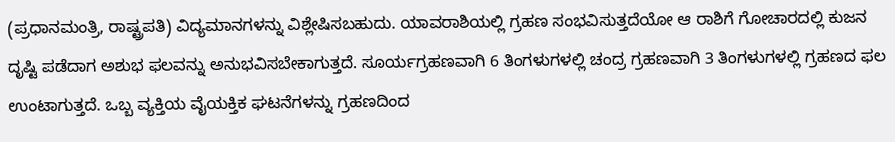(ಪ್ರಧಾನಮಂತ್ರಿ, ರಾಷ್ಟ್ರಪತಿ) ವಿದ್ಯಮಾನಗಳನ್ನು ವಿಶ್ಲೇಷಿಸಬಹುದು. ಯಾವರಾಶಿಯಲ್ಲಿ ಗ್ರಹಣ ಸಂಭವಿಸುತ್ತದೆಯೋ ಆ ರಾಶಿಗೆ ಗೋಚಾರದಲ್ಲಿ ಕುಜನ ದೃಷ್ಟಿ ಪಡೆದಾಗ ಅಶುಭ ಫಲವನ್ನು ಅನುಭವಿಸಬೇಕಾಗುತ್ತದೆ. ಸೂರ್ಯಗ್ರಹಣವಾಗಿ 6 ತಿಂಗಳುಗಳಲ್ಲಿ ಚಂದ್ರ ಗ್ರಹಣವಾಗಿ 3 ತಿಂಗಳುಗಳಲ್ಲಿ ಗ್ರಹಣದ ಫಲ ಉಂಟಾಗುತ್ತದೆ. ಒಬ್ಬ ವ್ಯಕ್ತಿಯ ವೈಯಕ್ತಿಕ ಘಟನೆಗಳನ್ನು ಗ್ರಹಣದಿಂದ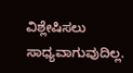ವಿಶ್ಲೇಷಿಸಲು ಸಾಧ್ಯವಾಗುವುದಿಲ್ಲ.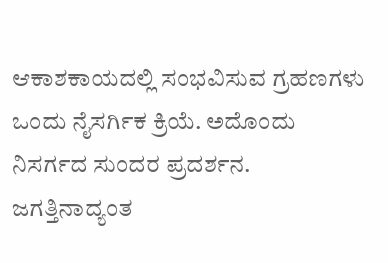ಆಕಾಶಕಾಯದಲ್ಲಿ ಸಂಭವಿಸುವ ಗ್ರಹಣಗಳು ಒಂದು ನೈಸರ್ಗಿಕ ಕ್ರಿಯೆ. ಅದೊಂದು ನಿಸರ್ಗದ ಸುಂದರ ಪ್ರದರ್ಶನ. ಜಗತ್ತಿನಾದ್ಯಂತ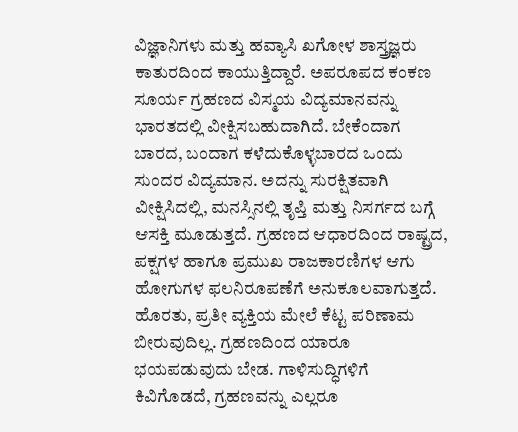ವಿಜ್ಞಾನಿಗಳು ಮತ್ತು ಹವ್ಯಾಸಿ ಖಗೋಳ ಶಾಸ್ತ್ರಜ್ಞರು ಕಾತುರದಿಂದ ಕಾಯುತ್ತಿದ್ದಾರೆ. ಅಪರೂಪದ ಕಂಕಣ ಸೂರ್ಯ ಗ್ರಹಣದ ವಿಸ್ಮಯ ವಿದ್ಯಮಾನವನ್ನು ಭಾರತದಲ್ಲಿ ವೀಕ್ಷಿಸಬಹುದಾಗಿದೆ. ಬೇಕೆಂದಾಗ ಬಾರದ, ಬಂದಾಗ ಕಳೆದುಕೊಳ್ಳಬಾರದ ಒಂದು ಸುಂದರ ವಿದ್ಯಮಾನ. ಅದನ್ನು ಸುರಕ್ಷಿತವಾಗಿ ವೀಕ್ಷಿಸಿದಲ್ಲಿ, ಮನಸ್ಸಿನಲ್ಲಿ ತೃಪ್ತಿ ಮತ್ತು ನಿಸರ್ಗದ ಬಗ್ಗೆ ಆಸಕ್ತಿ ಮೂಡುತ್ತದೆ. ಗ್ರಹಣದ ಆಧಾರದಿಂದ ರಾಷ್ಟ್ರದ, ಪಕ್ಷಗಳ ಹಾಗೂ ಪ್ರಮುಖ ರಾಜಕಾರಣಿಗಳ ಆಗು ಹೋಗುಗಳ ಫಲನಿರೂಪಣೆಗೆ ಅನುಕೂಲವಾಗುತ್ತದೆ. ಹೊರತು, ಪ್ರತೀ ವ್ಯಕ್ತಿಯ ಮೇಲೆ ಕೆಟ್ಟ ಪರಿಣಾಮ ಬೀರುವುದಿಲ್ಲ. ಗ್ರಹಣದಿಂದ ಯಾರೂ ಭಯಪಡುವುದು ಬೇಡ. ಗಾಳಿಸುದ್ಧಿಗಳಿಗೆ ಕಿವಿಗೊಡದೆ, ಗ್ರಹಣವನ್ನು ಎಲ್ಲರೂ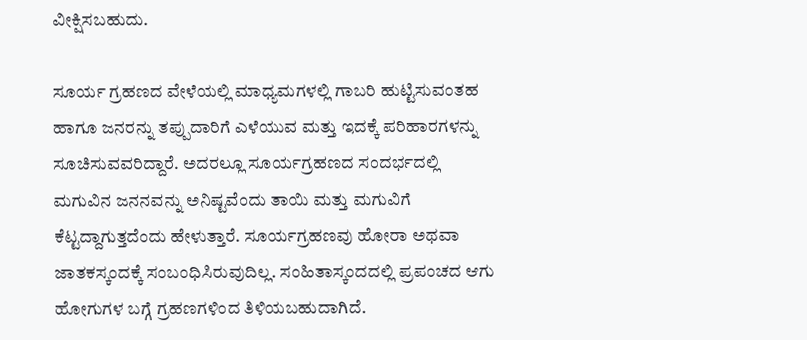ವೀಕ್ಷಿಸಬಹುದು.

ಸೂರ್ಯ ಗ್ರಹಣದ ವೇಳೆಯಲ್ಲಿ ಮಾಧ್ಯಮಗಳಲ್ಲಿ ಗಾಬರಿ ಹುಟ್ಟಿಸುವಂತಹ ಹಾಗೂ ಜನರನ್ನು ತಪ್ಪುದಾರಿಗೆ ಎಳೆಯುವ ಮತ್ತು ಇದಕ್ಕೆ ಪರಿಹಾರಗಳನ್ನು ಸೂಚಿಸುವವರಿದ್ದಾರೆ. ಅದರಲ್ಲೂ ಸೂರ್ಯಗ್ರಹಣದ ಸಂದರ್ಭದಲ್ಲಿ ಮಗುವಿನ ಜನನವನ್ನು ಅನಿಷ್ಟವೆಂದು ತಾಯಿ ಮತ್ತು ಮಗುವಿಗೆ ಕೆಟ್ಟದ್ದಾಗುತ್ತದೆಂದು ಹೇಳುತ್ತಾರೆ. ಸೂರ್ಯಗ್ರಹಣವು ಹೋರಾ ಅಥವಾ ಜಾತಕಸ್ಕಂದಕ್ಕೆ ಸಂಬಂಧಿಸಿರುವುದಿಲ್ಲ. ಸಂಹಿತಾಸ್ಕಂದದಲ್ಲಿ ಪ್ರಪಂಚದ ಆಗು ಹೋಗುಗಳ ಬಗ್ಗೆ ಗ್ರಹಣಗಳಿಂದ ತಿಳಿಯಬಹುದಾಗಿದೆ.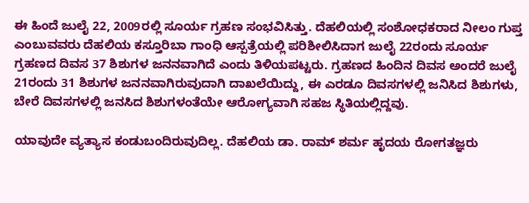ಈ ಹಿಂದೆ ಜುಲೈ 22, 2009ರಲ್ಲಿ ಸೂರ್ಯ ಗ್ರಹಣ ಸಂಭವಿಸಿತ್ತು. ದೆಹಲಿಯಲ್ಲಿ ಸಂಶೋಧಕರಾದ ನೀಲಂ ಗುಪ್ತ ಎಂಬುವವರು ದೆಹಲಿಯ ಕಸ್ತೂರಿಬಾ ಗಾಂಧಿ ಆಸ್ಪತ್ರೆಯಲ್ಲಿ ಪರಿಶೀಲಿಸಿದಾಗ ಜುಲೈ 22ರಂದು ಸೂರ್ಯ ಗ್ರಹಣದ ದಿವಸ 37 ಶಿಶುಗಳ ಜನನವಾಗಿದೆ ಎಂದು ತಿಳಿಯಪಟ್ಟರು. ಗ್ರಹಣದ ಹಿಂದಿನ ದಿವಸ ಅಂದರೆ ಜುಲೈ 21ರಂದು 31 ಶಿಶುಗಳ ಜನನವಾಗಿರುವುದಾಗಿ ದಾಖಲೆಯಿದ್ದು, ಈ ಎರಡೂ ದಿವಸಗಳಲ್ಲಿ ಜನಿಸಿದ ಶಿಶುಗಳು, ಬೇರೆ ದಿವಸಗಳಲ್ಲಿ ಜನಸಿದ ಶಿಶುಗಳಂತೆಯೇ ಆರೋಗ್ಯವಾಗಿ ಸಹಜ ಸ್ಥಿತಿಯಲ್ಲಿದ್ದವು.

ಯಾವುದೇ ವ್ಯತ್ಯಾಸ ಕಂಡುಬಂದಿರುವುದಿಲ್ಲ. ದೆಹಲಿಯ ಡಾ. ರಾಮ್ ಶರ್ಮ ಹೃದಯ ರೋಗತಜ್ಞರು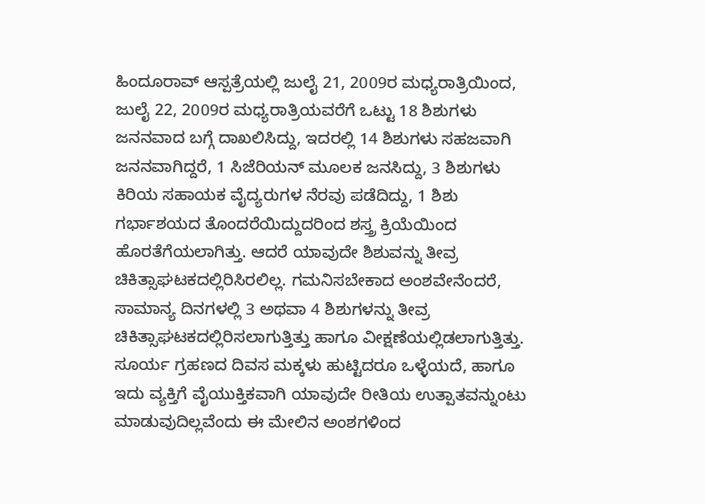ಹಿಂದೂರಾವ್ ಆಸ್ಪತ್ರೆಯಲ್ಲಿ ಜುಲೈ 21, 2009ರ ಮಧ್ಯರಾತ್ರಿಯಿಂದ, ಜುಲೈ 22, 2009ರ ಮಧ್ಯರಾತ್ರಿಯವರೆಗೆ ಒಟ್ಟು 18 ಶಿಶುಗಳು ಜನನವಾದ ಬಗ್ಗೆ ದಾಖಲಿಸಿದ್ದು, ಇದರಲ್ಲಿ 14 ಶಿಶುಗಳು ಸಹಜವಾಗಿ ಜನನವಾಗಿದ್ದರೆ, 1 ಸಿಜೆರಿಯನ್ ಮೂಲಕ ಜನಸಿದ್ದು, 3 ಶಿಶುಗಳು ಕಿರಿಯ ಸಹಾಯಕ ವೈದ್ಯರುಗಳ ನೆರವು ಪಡೆದಿದ್ದು, 1 ಶಿಶು ಗರ್ಭಾಶಯದ ತೊಂದರೆಯಿದ್ದುದರಿಂದ ಶಸ್ತ್ರ ಕ್ರಿಯೆಯಿಂದ ಹೊರತೆಗೆಯಲಾಗಿತ್ತು. ಆದರೆ ಯಾವುದೇ ಶಿಶುವನ್ನು ತೀವ್ರ ಚಿಕಿತ್ಸಾಘಟಕದಲ್ಲಿರಿಸಿರಲಿಲ್ಲ. ಗಮನಿಸಬೇಕಾದ ಅಂಶವೇನೆಂದರೆ, ಸಾಮಾನ್ಯ ದಿನಗಳಲ್ಲಿ 3 ಅಥವಾ 4 ಶಿಶುಗಳನ್ನು ತೀವ್ರ ಚಿಕಿತ್ಸಾಘಟಕದಲ್ಲಿರಿಸಲಾಗುತ್ತಿತ್ತು ಹಾಗೂ ವೀಕ್ಷಣೆಯಲ್ಲಿಡಲಾಗುತ್ತಿತ್ತು. ಸೂರ್ಯ ಗ್ರಹಣದ ದಿವಸ ಮಕ್ಕಳು ಹುಟ್ಟಿದರೂ ಒಳ್ಳೆಯದೆ, ಹಾಗೂ ಇದು ವ್ಯಕ್ತಿಗೆ ವೈಯುಕ್ತಿಕವಾಗಿ ಯಾವುದೇ ರೀತಿಯ ಉತ್ಪಾತವನ್ನುಂಟು ಮಾಡುವುದಿಲ್ಲವೆಂದು ಈ ಮೇಲಿನ ಅಂಶಗಳಿಂದ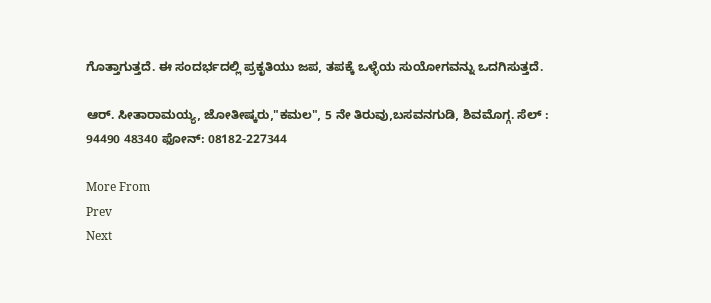ಗೊತ್ತಾಗುತ್ತದೆ. ಈ ಸಂದರ್ಭದಲ್ಲಿ ಪ್ರಕೃತಿಯು ಜಪ, ತಪಕ್ಕೆ ಒಳ್ಳೆಯ ಸುಯೋಗವನ್ನು ಒದಗಿಸುತ್ತದೆ.

ಆರ್. ಸೀತಾರಾಮಯ್ಯ, ಜೋತೀಷ್ಕರು,"ಕಮಲ", 5 ನೇ ತಿರುವು,ಬಸವನಗುಡಿ, ಶಿವಮೊಗ್ಗ. ಸೆಲ್ : 94490 48340 ಫೋನ್: 08182-227344

More From
Prev
Next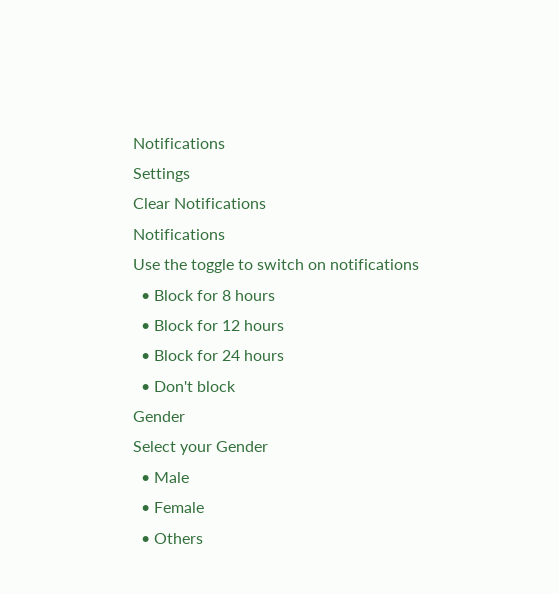Notifications
Settings
Clear Notifications
Notifications
Use the toggle to switch on notifications
  • Block for 8 hours
  • Block for 12 hours
  • Block for 24 hours
  • Don't block
Gender
Select your Gender
  • Male
  • Female
  • Others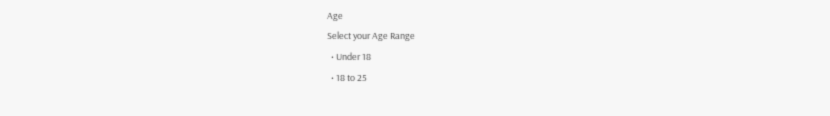Age
Select your Age Range
  • Under 18
  • 18 to 25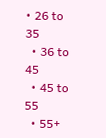• 26 to 35
  • 36 to 45
  • 45 to 55
  • 55+